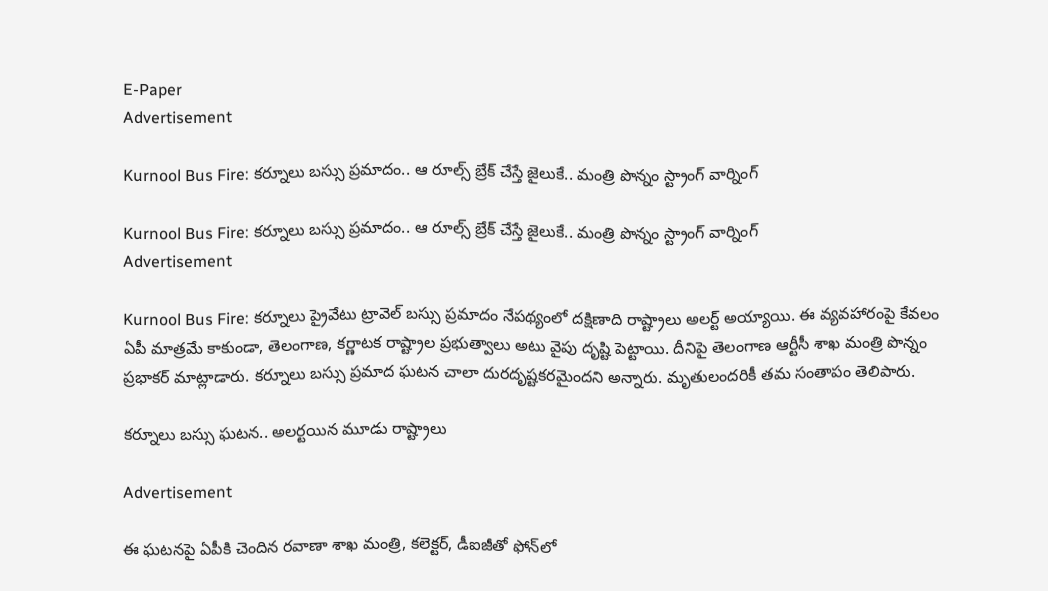E-Paper
Advertisement

Kurnool Bus Fire: కర్నూలు బస్సు ప్రమాదం.. ఆ రూల్స్ బ్రేక్ చేస్తే జైలుకే.. మంత్రి పొన్నం స్ట్రాంగ్ వార్నింగ్

Kurnool Bus Fire: కర్నూలు బస్సు ప్రమాదం.. ఆ రూల్స్ బ్రేక్ చేస్తే జైలుకే.. మంత్రి పొన్నం స్ట్రాంగ్ వార్నింగ్
Advertisement

Kurnool Bus Fire: కర్నూలు ప్రైవేటు ట్రావెల్ బస్సు ప్రమాదం నేపథ్యంలో దక్షిణాది రాష్ట్రాలు అలర్ట్ అయ్యాయి. ఈ వ్యవహారంపై కేవలం ఏపీ మాత్రమే కాకుండా, తెలంగాణ, కర్ణాటక రాష్ట్రాల ప్రభుత్వాలు అటు వైపు దృష్టి పెట్టాయి. దీనిపై తెలంగాణ ఆర్టీసీ శాఖ మంత్రి పొన్నం ప్రభాకర్ మాట్లాడారు. కర్నూలు బస్సు ప్రమాద ఘటన చాలా దురదృష్టకరమైందని అన్నారు. మృతులందరికీ తమ సంతాపం తెలిపారు.

కర్నూలు బస్సు ఘటన.. అలర్టయిన మూడు రాష్ట్రాలు

Advertisement

ఈ ఘటనపై ఏపీకి చెందిన రవాణా శాఖ మంత్రి, కలెక్టర్, డీఐజీతో ఫోన్‌లో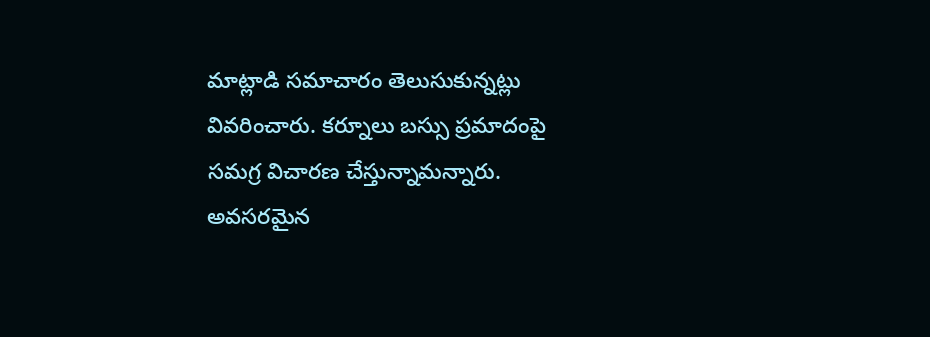మాట్లాడి సమాచారం తెలుసుకున్నట్లు వివరించారు. కర్నూలు బస్సు ప్రమాదంపై సమగ్ర విచారణ చేస్తున్నామన్నారు. అవసరమైన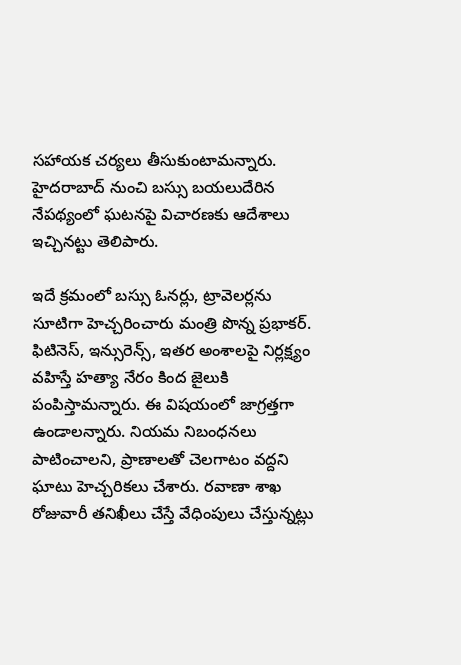సహాయక చర్యలు తీసుకుంటామన్నారు. హైదరాబాద్ నుంచి బస్సు బయలుదేరిన నేపథ్యంలో ఘటనపై విచారణకు ఆదేశాలు ఇచ్చినట్టు తెలిపారు.

ఇదే క్రమంలో బస్సు ఓనర్లు, ట్రావెలర్లను సూటిగా హెచ్చరించారు మంత్రి పొన్న ప్రభాకర్. ఫిటినెస్, ఇన్సురెన్స్, ఇతర అంశాలపై నిర్లక్ష్యం వహిస్తే హత్యా నేరం కింద జైలుకి పంపిస్తామన్నారు. ఈ విషయంలో జాగ్రత్తగా ఉండాలన్నారు. నియమ నిబంధనలు పాటించాలని, ప్రాణాలతో చెలగాటం వద్దని ఘాటు హెచ్చరికలు చేశారు. రవాణా శాఖ రోజువారీ తనిఖీలు చేస్తే వేధింపులు చేస్తున్నట్లు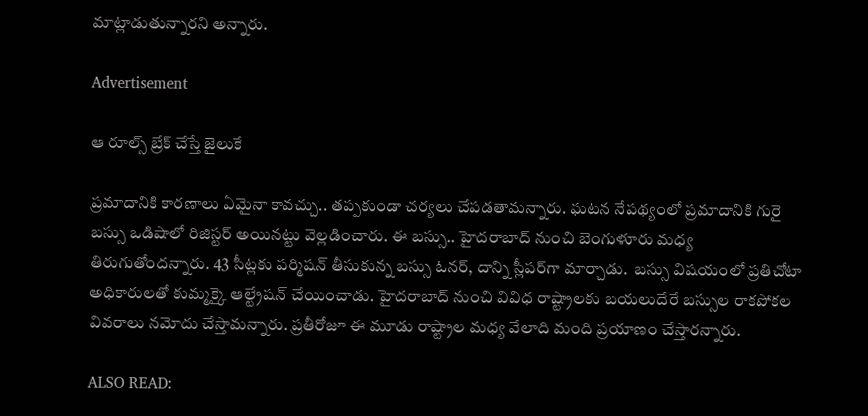మాట్లాడుతున్నారని అన్నారు.

Advertisement

ఆ రూల్స్ బ్రేక్ చేస్తే జైలుకే

ప్రమాదానికి కారణాలు ఏమైనా కావచ్చు.. తప్పకుండా చర్యలు చేపడతామన్నారు. ఘటన నేపథ్యంలో ప్రమాదానికి గురై బస్సు ఒడిషాలో రిజిస్టర్ అయినట్టు వెల్లడించారు. ఈ బస్సు.. హైదరాబాద్ నుంచి బెంగుళూరు మధ్య తిరుగుతోందన్నారు. 43 సీట్లకు పర్మిషన్ తీసుకున్న బస్సు ఓనర్, దాన్ని స్లీపర్‌గా మార్చాడు.  బస్సు విషయంలో ప్రతిచోటా అధికారులతో కుమ్మక్కై ఆల్ట్రేషన్‌ చేయించాడు. హైదరాబాద్ నుంచి వివిధ రాష్ట్రాలకు బయలుదేరే బస్సుల రాకపోకల వివరాలు నమోదు చేస్తామన్నారు. ప్రతీరోజూ ఈ మూడు రాష్ట్రాల మధ్య వేలాది మంది ప్రయాణం చేస్తారన్నారు.

ALSO READ: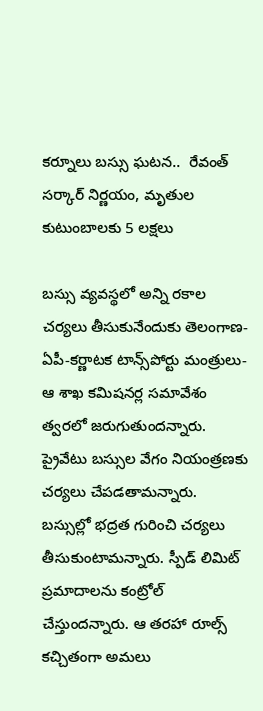కర్నూలు బస్సు ఘటన..  రేవంత్ సర్కార్ నిర్ణయం, మృతుల కుటుంబాలకు 5 లక్షలు

బస్సు వ్యవస్థలో అన్ని రకాల చర్యలు తీసుకునేందుకు తెలంగాణ-ఏపీ-కర్ణాటక టాన్స్‌పోర్టు మంత్రులు-ఆ శాఖ కమిషనర్ల సమావేశం త్వరలో జరుగుతుందన్నారు. ప్రైవేటు బస్సుల వేగం నియంత్రణకు చర్యలు చేపడతామన్నారు. బస్సుల్లో భద్రత గురించి చర్యలు తీసుకుంటామన్నారు. స్పీడ్ లిమిట్ ప్రమాదాలను కంట్రోల్ చేస్తుందన్నారు. ఆ తరహా రూల్స్ కచ్చితంగా అమలు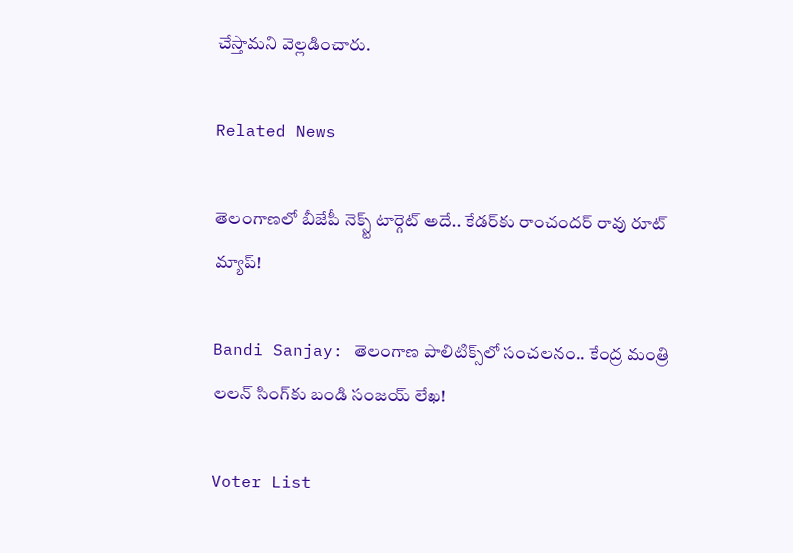చేస్తామని వెల్లడించారు.

Related News

తెలంగాణలో బీజేపీ నెక్స్ట్ టార్గెట్ అదే.. కేడర్‌కు రాంచందర్ రావు రూట్ మ్యాప్!

Bandi Sanjay: తెలంగాణ పాలిటిక్స్‌లో సంచలనం.. కేంద్ర మంత్రి లలన్ సింగ్‌కు బండి సంజయ్ లేఖ!

Voter List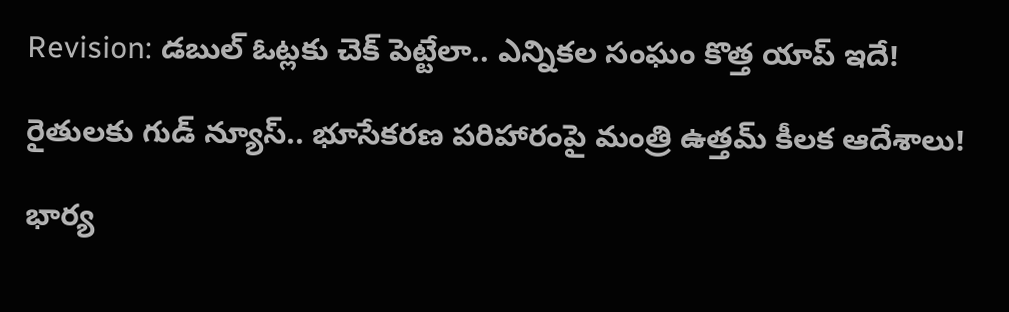Revision: డబుల్ ఓట్లకు చెక్ పెట్టేలా.. ఎన్నికల సంఘం కొత్త యాప్ ఇదే!

రైతులకు గుడ్ న్యూస్.. భూసేకరణ పరిహారంపై మంత్రి ఉత్తమ్ కీలక ఆదేశాలు!

భార్య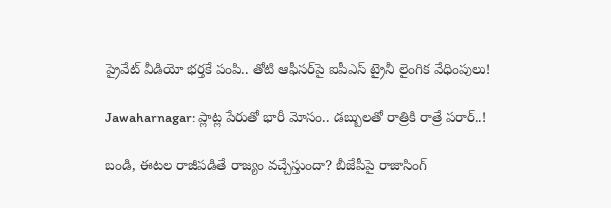ప్రైవేట్ వీడియో భర్తకే పంపి.. తోటి ఆఫీసర్‌పై ఐపీఎస్ ట్రైనీ లైంగిక వేధింపులు!

Jawaharnagar: ప్లాట్ల పేరుతో భారీ మోసం.. డబ్బులతో రాత్రికి రాత్రే పరార్..!

బండి, ఈటల రాజీపడితే రాజ్యం వచ్చేస్తుందా? బీజేపీపై రాజాసింగ్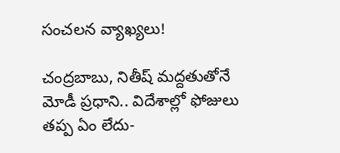సంచలన వ్యాఖ్యలు!

చంద్రబాబు, నితీష్ మద్దతుతోనే మోడీ ప్రధాని.. విదేశాల్లో ఫోజులు తప్ప ఏం లేదు-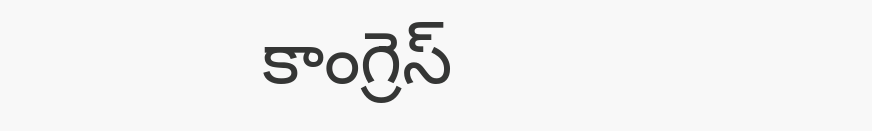కాంగ్రెస్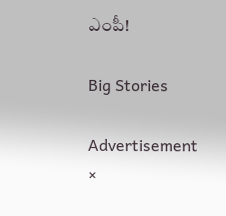ఎంపీ!

Big Stories

Advertisement
×